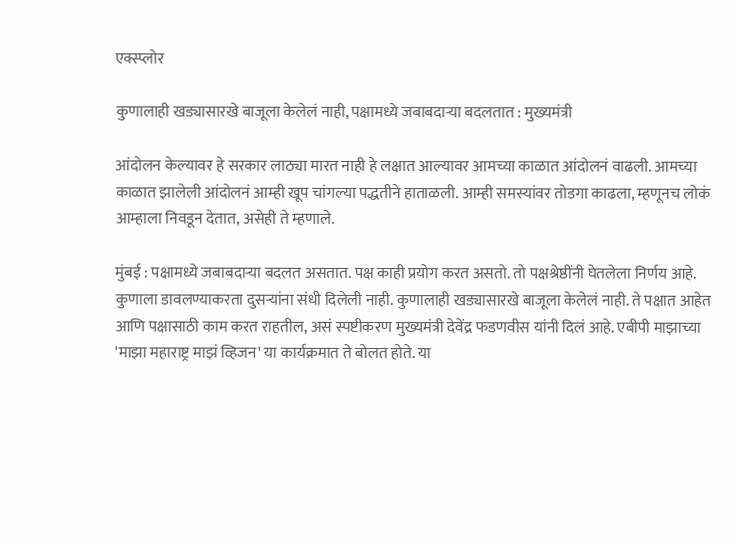एक्स्प्लोर

कुणालाही खड्यासारखे बाजूला केलेलं नाही, पक्षामध्ये जबाबदाऱ्या बदलतात : मुख्यमंत्री

आंदोलन केल्यावर हे सरकार लाठ्या मारत नाही हे लक्षात आल्यावर आमच्या काळात आंदोलनं वाढली. आमच्या काळात झालेली आंदोलनं आम्ही खूप चांगल्या पद्धतीने हाताळली. आम्ही समस्यांवर तोडगा काढला, म्हणूनच लोकं आम्हाला निवडून देतात, असेही ते म्हणाले.

मुंबई : पक्षामध्ये जबाबदाऱ्या बदलत असतात. पक्ष काही प्रयोग करत असतो. तो पक्षश्रेष्ठींनी घेतलेला निर्णय आहे. कुणाला डावलण्याकरता दुसऱ्यांना संधी दिलेली नाही. कुणालाही खड्यासारखे बाजूला केलेलं नाही. ते पक्षात आहेत आणि पक्षासाठी काम करत राहतील, असं स्पष्टीकरण मुख्यमंत्री देवेंद्र फडणवीस यांनी दिलं आहे. एबीपी माझाच्या 'माझा महाराष्ट्र माझं व्हिजन' या कार्यक्रमात ते बोलत होते. या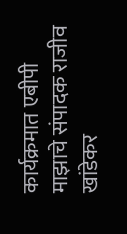कार्यक्रमात एबीपी माझाचे संपादक राजीव खांडेकर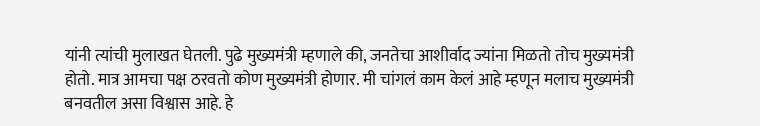यांनी त्यांची मुलाखत घेतली. पुढे मुख्यमंत्री म्हणाले की, जनतेचा आशीर्वाद ज्यांना मिळतो तोच मुख्यमंत्री होतो. मात्र आमचा पक्ष ठरवतो कोण मुख्यमंत्री होणार. मी चांगलं काम केलं आहे म्हणून मलाच मुख्यमंत्री बनवतील असा विश्वास आहे. हे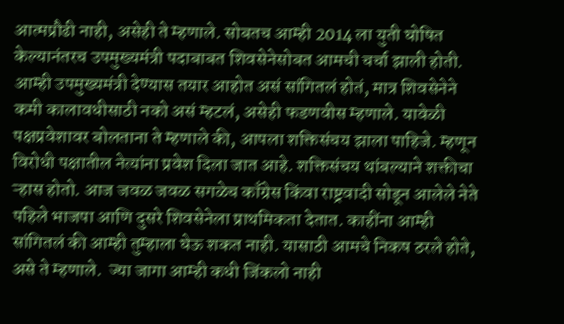आत्मप्रौढी नाही, असेही ते म्हणाले. सोबतच आम्ही 2014 ला युती घोषित केल्यानंतरच उपमुख्यमंत्री पदाबाबत शिवसेनेसोबत आमची चर्चा झाली होती. आम्ही उपमुख्यमंत्री देण्यास तयार आहोत असं सांगितलं होतं, मात्र शिवसेनेने कमी कालावधीसाठी नको असं म्हटलं, असेही फडणवीस म्हणाले. यावेळी पक्षप्रवेशावर बोलताना ते म्हणाले की, आपला शक्तिसंचय झाला पाहिजे. म्हणून विरोधी पक्षातील नेत्यांना प्रवेश दिला जात आहे. शक्तिसंचय थांबल्याने शक्तीचा ऱ्हास होतो. आज जवळ जवळ सगळेच काँग्रेस किंवा राष्ट्रवादी सोडून आलेले नेते पहिले भाजपा आणि दुसरे शिवसेनेला प्राथमिकता देतात. काहींना आम्ही सांगितलं की आम्ही तुम्हाला घेऊ शकत नाही. यासाठी आमचे निकष ठरले होते, असे ते म्हणाले.  ज्या जागा आम्ही कधी जिंकलो नाही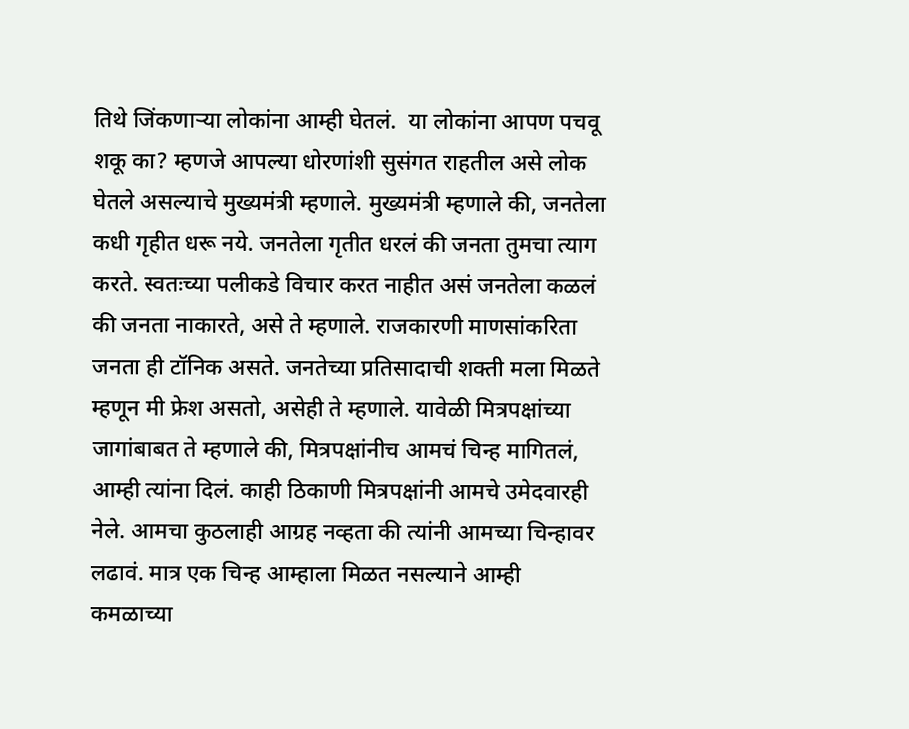तिथे जिंकणाऱ्या लोकांना आम्ही घेतलं.  या लोकांना आपण पचवू शकू का? म्हणजे आपल्या धोरणांशी सुसंगत राहतील असे लोक घेतले असल्याचे मुख्यमंत्री म्हणाले. मुख्यमंत्री म्हणाले की, जनतेला कधी गृहीत धरू नये. जनतेला गृतीत धरलं की जनता तुमचा त्याग करते. स्वतःच्या पलीकडे विचार करत नाहीत असं जनतेला कळलं की जनता नाकारते, असे ते म्हणाले. राजकारणी माणसांकरिता जनता ही टॉनिक असते. जनतेच्या प्रतिसादाची शक्ती मला मिळते म्हणून मी फ्रेश असतो, असेही ते म्हणाले. यावेळी मित्रपक्षांच्या जागांबाबत ते म्हणाले की, मित्रपक्षांनीच आमचं चिन्ह मागितलं, आम्ही त्यांना दिलं. काही ठिकाणी मित्रपक्षांनी आमचे उमेदवारही नेले. आमचा कुठलाही आग्रह नव्हता की त्यांनी आमच्या चिन्हावर लढावं. मात्र एक चिन्ह आम्हाला मिळत नसल्याने आम्ही कमळाच्या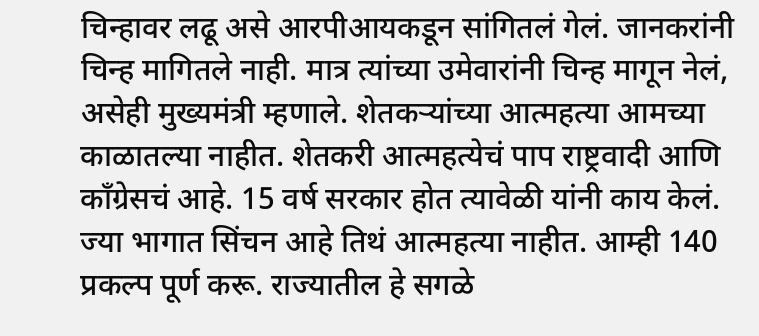चिन्हावर लढू असे आरपीआयकडून सांगितलं गेलं. जानकरांनी चिन्ह मागितले नाही. मात्र त्यांच्या उमेवारांनी चिन्ह मागून नेलं, असेही मुख्यमंत्री म्हणाले. शेतकऱ्यांच्या आत्महत्या आमच्या काळातल्या नाहीत. शेतकरी आत्महत्येचं पाप राष्ट्रवादी आणि काँग्रेसचं आहे. 15 वर्ष सरकार होत त्यावेळी यांनी काय केलं. ज्या भागात सिंचन आहे तिथं आत्महत्या नाहीत. आम्ही 140 प्रकल्प पूर्ण करू. राज्यातील हे सगळे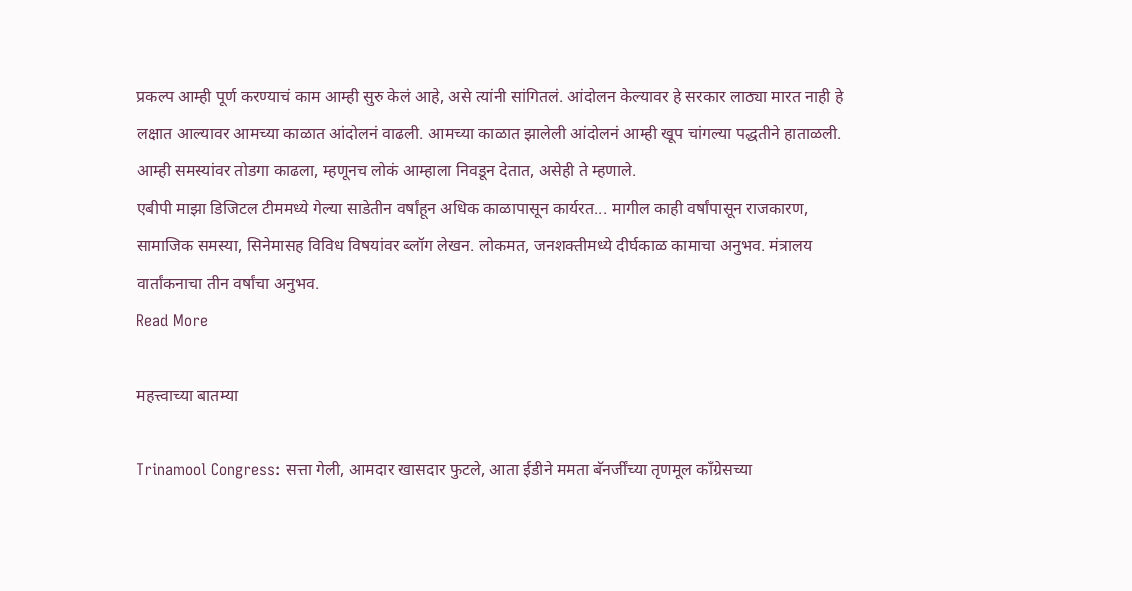प्रकल्प आम्ही पूर्ण करण्याचं काम आम्ही सुरु केलं आहे, असे त्यांनी सांगितलं. आंदोलन केल्यावर हे सरकार लाठ्या मारत नाही हे लक्षात आल्यावर आमच्या काळात आंदोलनं वाढली. आमच्या काळात झालेली आंदोलनं आम्ही खूप चांगल्या पद्धतीने हाताळली. आम्ही समस्यांवर तोडगा काढला, म्हणूनच लोकं आम्हाला निवडून देतात, असेही ते म्हणाले.
एबीपी माझा डिजिटल टीममध्ये गेल्या साडेतीन वर्षांहून अधिक काळापासून कार्यरत... मागील काही वर्षांपासून राजकारण, सामाजिक समस्या, सिनेमासह विविध विषयांवर ब्लॉग लेखन. लोकमत, जनशक्तीमध्ये दीर्घकाळ कामाचा अनुभव. मंत्रालय वार्तांकनाचा तीन वर्षांचा अनुभव.
Read More

महत्त्वाच्या बातम्या

Trinamool Congress: सत्ता गेली, आमदार खासदार फुटले, आता ईडीने ममता बॅनर्जींच्या तृणमूल काँग्रेसच्या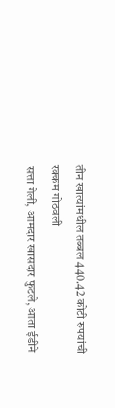तीन खात्यांमधील तब्बल 440.42 कोटी रुपयांची रक्कम गोठवली
सत्ता गेली, आमदार खासदार फुटले, आता ईडीने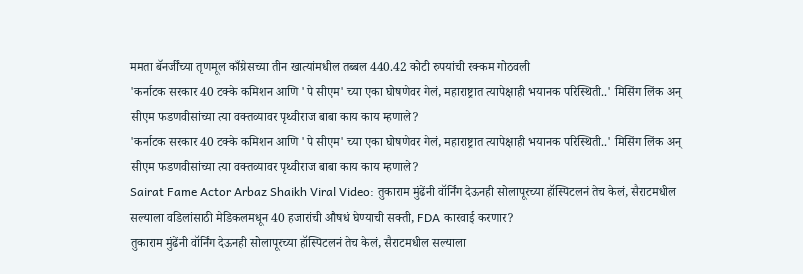ममता बॅनर्जींच्या तृणमूल काँग्रेसच्या तीन खात्यांमधील तब्बल 440.42 कोटी रुपयांची रक्कम गोठवली
'कर्नाटक सरकार 40 टक्के कमिशन आणि 'पे सीएम' च्या एका घोषणेवर गेलं, महाराष्ट्रात त्यापेक्षाही भयानक परिस्थिती..' मिसिंग लिंक अन् सीएम फडणवीसांच्या त्या वक्तव्यावर पृथ्वीराज बाबा काय काय म्हणाले?
'कर्नाटक सरकार 40 टक्के कमिशन आणि 'पे सीएम' च्या एका घोषणेवर गेलं, महाराष्ट्रात त्यापेक्षाही भयानक परिस्थिती..' मिसिंग लिंक अन् सीएम फडणवीसांच्या त्या वक्तव्यावर पृथ्वीराज बाबा काय काय म्हणाले?
Sairat Fame Actor Arbaz Shaikh Viral Video: तुकाराम मुंढेंनी वॉर्निंग देऊनही सोलापूरच्या हॉस्पिटलनं तेच केलं, सैराटमधील सल्याला वडिलांसाठी मेडिकलमधून 40 हजारांची औषधं घेण्याची सक्ती, FDA कारवाई करणार?
तुकाराम मुंढेंनी वॉर्निंग देऊनही सोलापूरच्या हॉस्पिटलनं तेच केलं, सैराटमधील सल्याला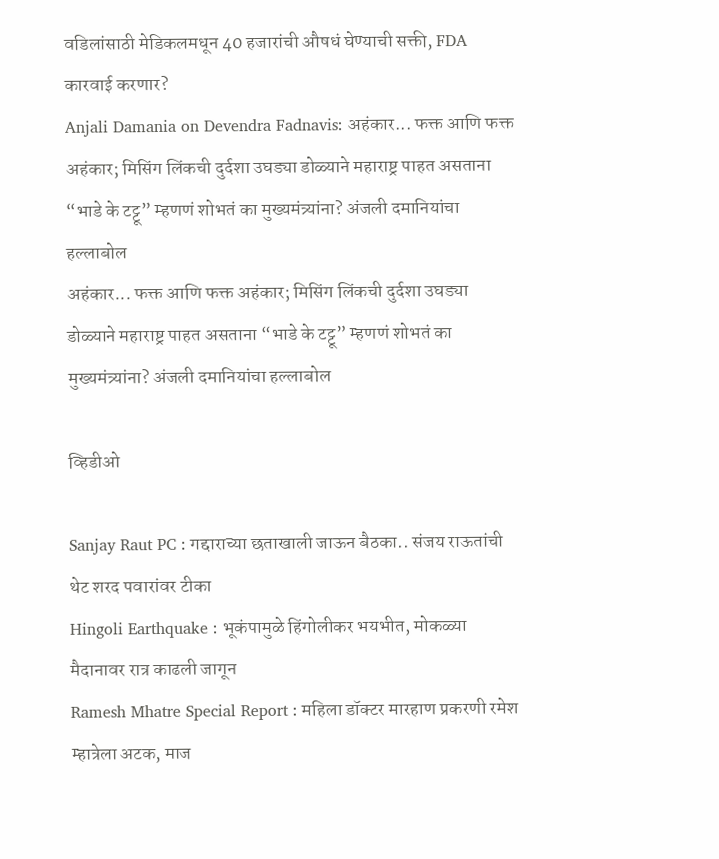वडिलांसाठी मेडिकलमधून 40 हजारांची औषधं घेण्याची सक्ती, FDA कारवाई करणार?
Anjali Damania on Devendra Fadnavis: अहंकार... फक्त आणि फक्त अहंकार; मिसिंग लिंकची दुर्दशा उघड्या डोळ्याने महाराष्ट्र पाहत असताना “भाडे के टट्टू” म्हणणं शोभतं का मुख्यमंत्र्यांना? अंजली दमानियांचा हल्लाबोल
अहंकार... फक्त आणि फक्त अहंकार; मिसिंग लिंकची दुर्दशा उघड्या डोळ्याने महाराष्ट्र पाहत असताना “भाडे के टट्टू” म्हणणं शोभतं का मुख्यमंत्र्यांना? अंजली दमानियांचा हल्लाबोल

व्हिडीओ

Sanjay Raut PC : गद्दाराच्या छताखाली जाऊन बैठका.. संजय राऊतांची थेट शरद पवारांवर टीका
Hingoli Earthquake : भूकंपामुळे हिंगोलीकर भयभीत, मोकळ्या मैदानावर रात्र काढली जागून
Ramesh Mhatre Special Report : महिला डॉक्टर मारहाण प्रकरणी रमेश म्हात्रेला अटक, माज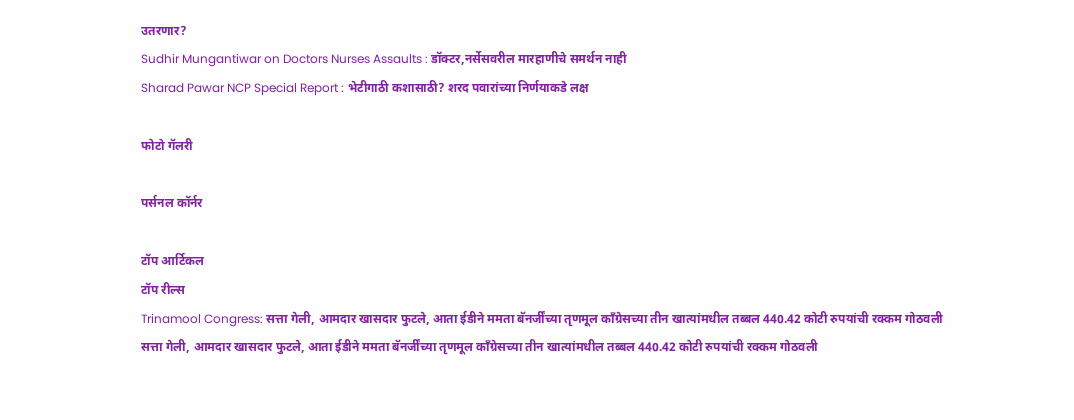उतरणार?
Sudhir Mungantiwar on Doctors Nurses Assaults : डॉक्टर,नर्सेसवरील मारहाणीचे समर्थन नाही
Sharad Pawar NCP Special Report : भेटीगाठी कशासाठी? शरद पवारांच्या निर्णयाकडे लक्ष

फोटो गॅलरी

पर्सनल कॉर्नर

टॉप आर्टिकल
टॉप रील्स
Trinamool Congress: सत्ता गेली, आमदार खासदार फुटले, आता ईडीने ममता बॅनर्जींच्या तृणमूल काँग्रेसच्या तीन खात्यांमधील तब्बल 440.42 कोटी रुपयांची रक्कम गोठवली
सत्ता गेली, आमदार खासदार फुटले, आता ईडीने ममता बॅनर्जींच्या तृणमूल काँग्रेसच्या तीन खात्यांमधील तब्बल 440.42 कोटी रुपयांची रक्कम गोठवली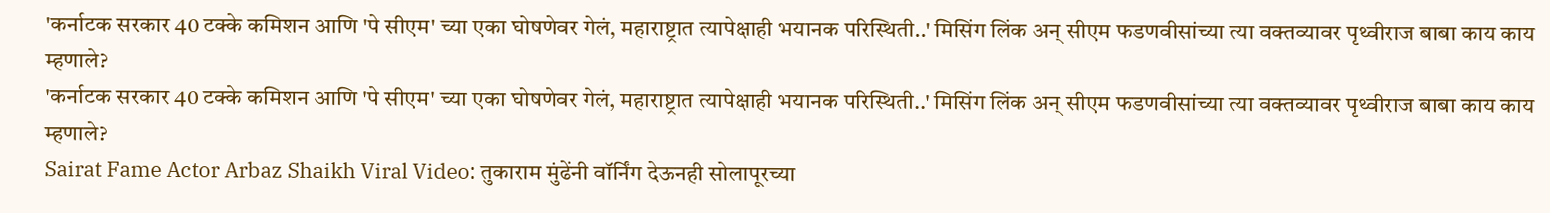'कर्नाटक सरकार 40 टक्के कमिशन आणि 'पे सीएम' च्या एका घोषणेवर गेलं, महाराष्ट्रात त्यापेक्षाही भयानक परिस्थिती..' मिसिंग लिंक अन् सीएम फडणवीसांच्या त्या वक्तव्यावर पृथ्वीराज बाबा काय काय म्हणाले?
'कर्नाटक सरकार 40 टक्के कमिशन आणि 'पे सीएम' च्या एका घोषणेवर गेलं, महाराष्ट्रात त्यापेक्षाही भयानक परिस्थिती..' मिसिंग लिंक अन् सीएम फडणवीसांच्या त्या वक्तव्यावर पृथ्वीराज बाबा काय काय म्हणाले?
Sairat Fame Actor Arbaz Shaikh Viral Video: तुकाराम मुंढेंनी वॉर्निंग देऊनही सोलापूरच्या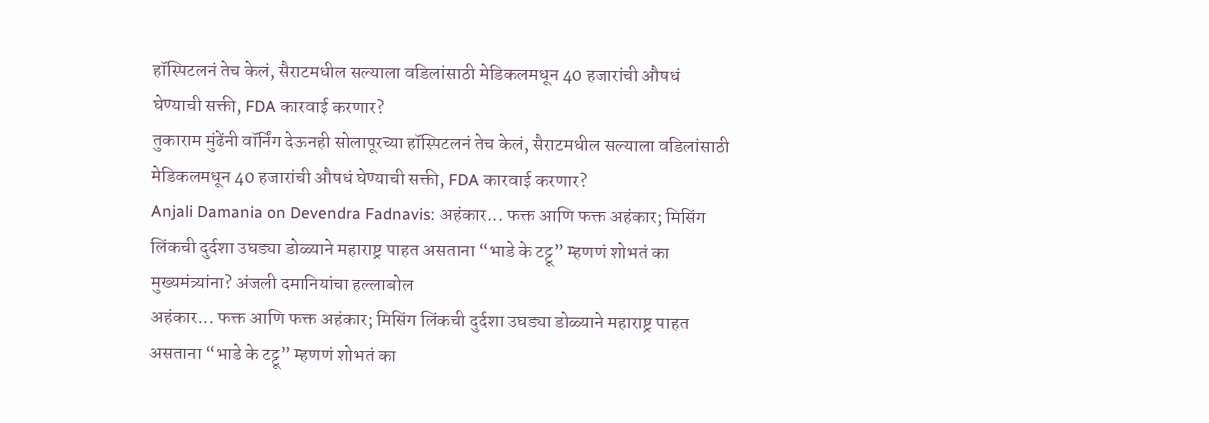हॉस्पिटलनं तेच केलं, सैराटमधील सल्याला वडिलांसाठी मेडिकलमधून 40 हजारांची औषधं घेण्याची सक्ती, FDA कारवाई करणार?
तुकाराम मुंढेंनी वॉर्निंग देऊनही सोलापूरच्या हॉस्पिटलनं तेच केलं, सैराटमधील सल्याला वडिलांसाठी मेडिकलमधून 40 हजारांची औषधं घेण्याची सक्ती, FDA कारवाई करणार?
Anjali Damania on Devendra Fadnavis: अहंकार... फक्त आणि फक्त अहंकार; मिसिंग लिंकची दुर्दशा उघड्या डोळ्याने महाराष्ट्र पाहत असताना “भाडे के टट्टू” म्हणणं शोभतं का मुख्यमंत्र्यांना? अंजली दमानियांचा हल्लाबोल
अहंकार... फक्त आणि फक्त अहंकार; मिसिंग लिंकची दुर्दशा उघड्या डोळ्याने महाराष्ट्र पाहत असताना “भाडे के टट्टू” म्हणणं शोभतं का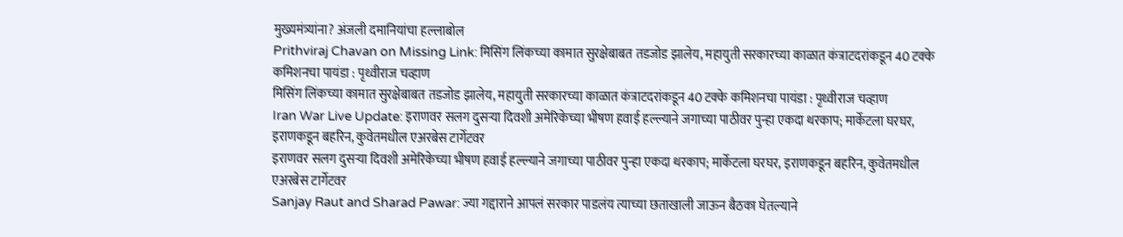मुख्यमंत्र्यांना? अंजली दमानियांचा हल्लाबोल
Prithviraj Chavan on Missing Link: मिसिंग लिंकच्या कामात सुरक्षेबाबत तडजोड झालेय, महायुती सरकारच्या काळात कंत्राटदरांकडून 40 टक्के कमिशनचा पायंडा : पृथ्वीराज चव्हाण
मिसिंग लिंकच्या कामात सुरक्षेबाबत तडजोड झालेय, महायुती सरकारच्या काळात कंत्राटदरांकडून 40 टक्के कमिशनचा पायंडा : पृथ्वीराज चव्हाण
Iran War Live Update: इराणवर सलग दुसऱ्या दिवशी अमेरिकेच्या भीषण हवाई हल्ल्याने जगाच्या पाठीवर पुन्हा एकदा थरकाप; मार्केटला घरघर, इराणकडून बहरिन, कुवेतमधील एअरबेस टार्गेटवर
इराणवर सलग दुसऱ्या दिवशी अमेरिकेच्या भीषण हवाई हल्ल्याने जगाच्या पाठीवर पुन्हा एकदा थरकाप; मार्केटला घरघर, इराणकडून बहरिन, कुवेतमधील एअरबेस टार्गेटवर
Sanjay Raut and Sharad Pawar: ज्या गद्दाराने आपलं सरकार पाडलंय त्याच्या छताखाली जाऊन बैठका घेतल्याने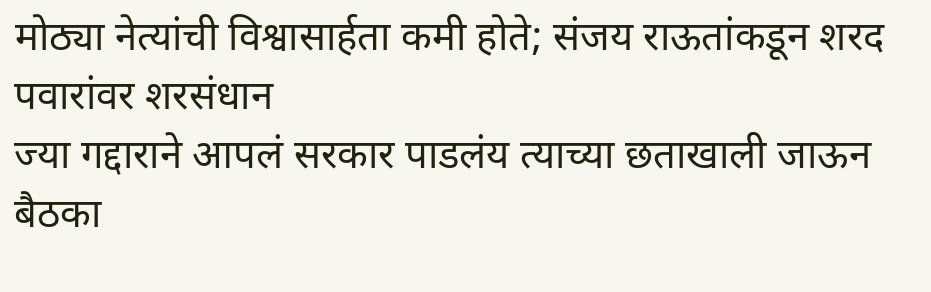मोठ्या नेत्यांची विश्वासार्हता कमी होते; संजय राऊतांकडून शरद पवारांवर शरसंधान
ज्या गद्दाराने आपलं सरकार पाडलंय त्याच्या छताखाली जाऊन बैठका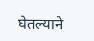घेतल्याने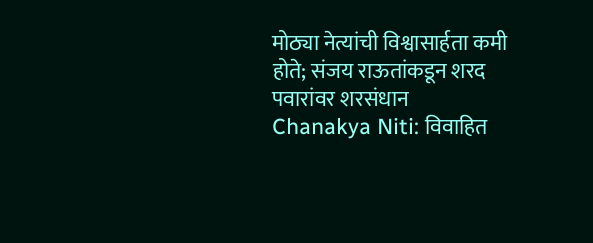मोठ्या नेत्यांची विश्वासार्हता कमी होते; संजय राऊतांकडून शरद पवारांवर शरसंधान
Chanakya Niti: विवाहित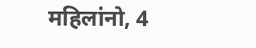महिलांनो, 4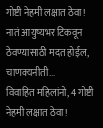गोष्टी नेहमी लक्षात ठेवा! नातं आयुष्यभर टिकवून ठेवण्यासाठी मदत होईल, चाणक्यनीती...
विवाहित महिलांनो, 4 गोष्टी नेहमी लक्षात ठेवा!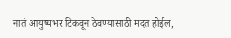नातं आयुष्यभर टिकवून ठेवण्यासाठी मदत होईल,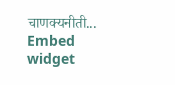चाणक्यनीती...
Embed widget